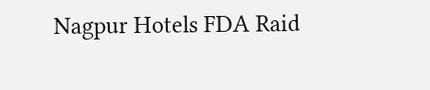Nagpur Hotels FDA Raid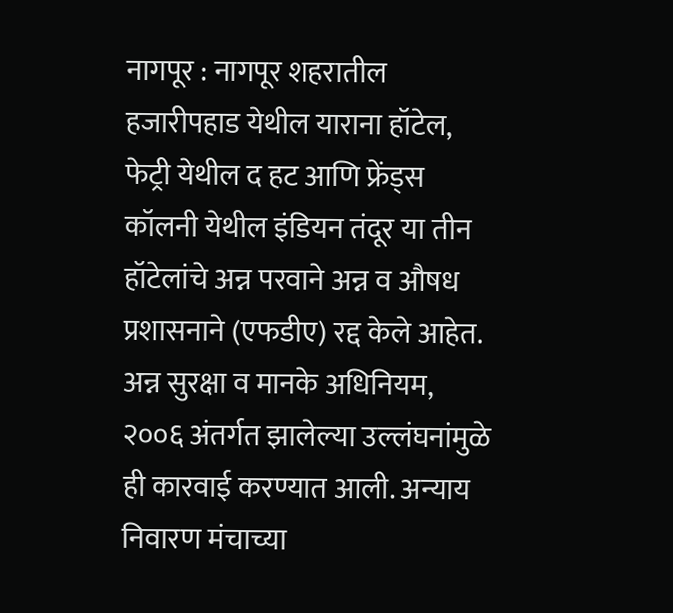नागपूर : नागपूर शहरातील हजारीपहाड येथील याराना हॉटेल, फेट्री येथील द हट आणि फ्रेंड्स कॉलनी येथील इंडियन तंदूर या तीन हॉटेलांचे अन्न परवाने अन्न व औषध प्रशासनाने (एफडीए) रद्द केले आहेत. अन्न सुरक्षा व मानके अधिनियम, २००६ अंतर्गत झालेल्या उल्लंघनांमुळे ही कारवाई करण्यात आली. अन्याय निवारण मंचाच्या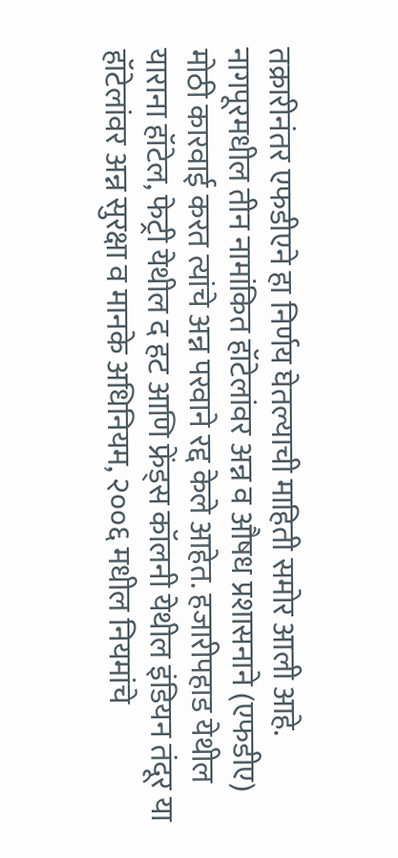तक्रारीनंतर एफडीएने हा निर्णय घेतल्याची माहिती समोर आली आहे.
नागपूरमधील तीन नामांकित हॉटेलांवर अन्न व औषध प्रशासनाने (एफडीए) मोठी कारवाई करत त्यांचे अन्न परवाने रद्द केले आहेत. हजारीपहाड येथील याराना हॉटेल, फेट्री येथील द हट आणि फ्रेंड्स कॉलनी येथील इंडियन तंदूर या हॉटेलांवर अन्न सुरक्षा व मानके अधिनियम, २००६ मधील नियमांचे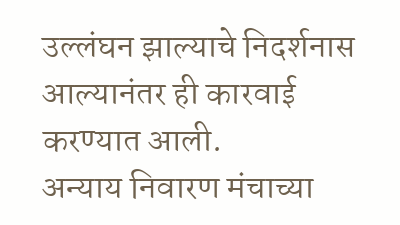उल्लंघन झाल्याचे निदर्शनास आल्यानंतर ही कारवाई करण्यात आली.
अन्याय निवारण मंचाच्या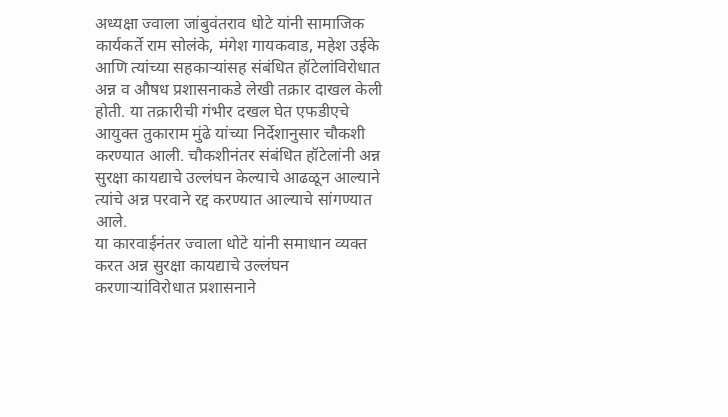अध्यक्षा ज्वाला जांबुवंतराव धोटे यांनी सामाजिक कार्यकर्ते राम सोलंके, मंगेश गायकवाड, महेश उईके आणि त्यांच्या सहकाऱ्यांसह संबंधित हॉटेलांविरोधात अन्न व औषध प्रशासनाकडे लेखी तक्रार दाखल केली होती. या तक्रारीची गंभीर दखल घेत एफडीएचे आयुक्त तुकाराम मुंढे यांच्या निर्देशानुसार चौकशी करण्यात आली. चौकशीनंतर संबंधित हॉटेलांनी अन्न सुरक्षा कायद्याचे उल्लंघन केल्याचे आढळून आल्याने त्यांचे अन्न परवाने रद्द करण्यात आल्याचे सांगण्यात आले.
या कारवाईनंतर ज्वाला धोटे यांनी समाधान व्यक्त करत अन्न सुरक्षा कायद्याचे उल्लंघन करणाऱ्यांविरोधात प्रशासनाने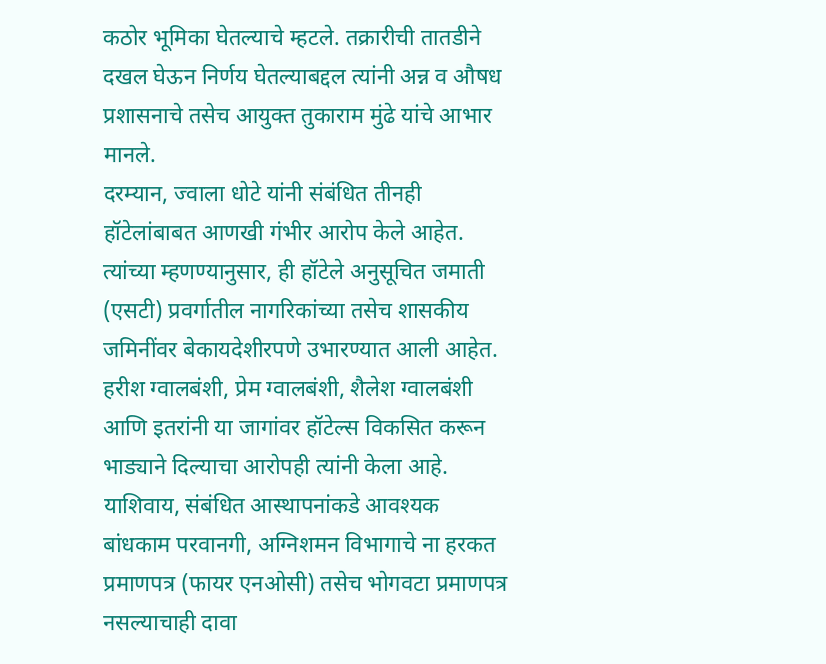कठोर भूमिका घेतल्याचे म्हटले. तक्रारीची तातडीने दखल घेऊन निर्णय घेतल्याबद्दल त्यांनी अन्न व औषध प्रशासनाचे तसेच आयुक्त तुकाराम मुंढे यांचे आभार मानले.
दरम्यान, ज्वाला धोटे यांनी संबंधित तीनही हॉटेलांबाबत आणखी गंभीर आरोप केले आहेत. त्यांच्या म्हणण्यानुसार, ही हॉटेले अनुसूचित जमाती (एसटी) प्रवर्गातील नागरिकांच्या तसेच शासकीय जमिनींवर बेकायदेशीरपणे उभारण्यात आली आहेत. हरीश ग्वालबंशी, प्रेम ग्वालबंशी, शैलेश ग्वालबंशी आणि इतरांनी या जागांवर हॉटेल्स विकसित करून भाड्याने दिल्याचा आरोपही त्यांनी केला आहे.
याशिवाय, संबंधित आस्थापनांकडे आवश्यक बांधकाम परवानगी, अग्निशमन विभागाचे ना हरकत प्रमाणपत्र (फायर एनओसी) तसेच भोगवटा प्रमाणपत्र नसल्याचाही दावा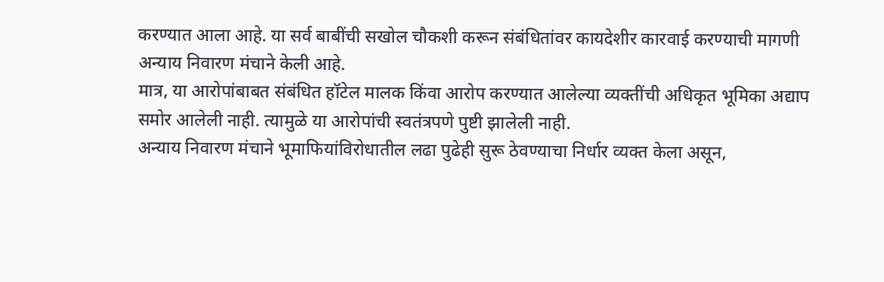करण्यात आला आहे. या सर्व बाबींची सखोल चौकशी करून संबंधितांवर कायदेशीर कारवाई करण्याची मागणी अन्याय निवारण मंचाने केली आहे.
मात्र, या आरोपांबाबत संबंधित हॉटेल मालक किंवा आरोप करण्यात आलेल्या व्यक्तींची अधिकृत भूमिका अद्याप समोर आलेली नाही. त्यामुळे या आरोपांची स्वतंत्रपणे पुष्टी झालेली नाही.
अन्याय निवारण मंचाने भूमाफियांविरोधातील लढा पुढेही सुरू ठेवण्याचा निर्धार व्यक्त केला असून,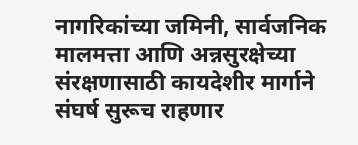नागरिकांच्या जमिनी, सार्वजनिक मालमत्ता आणि अन्नसुरक्षेच्या संरक्षणासाठी कायदेशीर मार्गाने संघर्ष सुरूच राहणार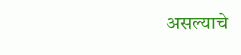असल्याचे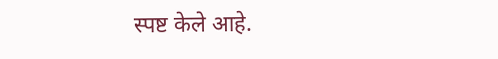स्पष्ट केले आहे.